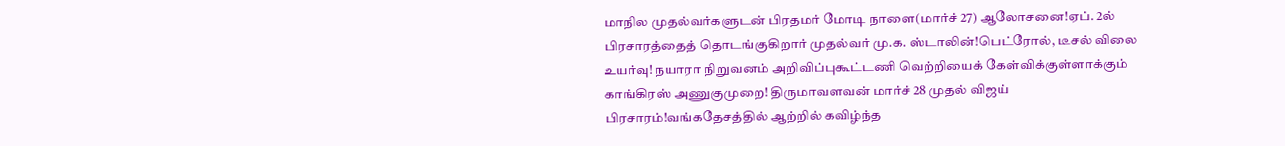மாநில முதல்வர்களுடன் பிரதமர் மோடி நாளை(மார்ச் 27) ஆலோசனை!ஏப். 2ல் பிரசாரத்தைத் தொடங்குகிறார் முதல்வர் மு.க. ஸ்டாலின்!பெட்ரோல், டீசல் விலை உயர்வு! நயாரா நிறுவனம் அறிவிப்புகூட்டணி வெற்றியைக் கேள்விக்குள்ளாக்கும் காங்கிரஸ் அணுகுமுறை! திருமாவளவன் மார்ச் 28 முதல் விஜய் பிரசாரம்!வங்கதேசத்தில் ஆற்றில் கவிழ்ந்த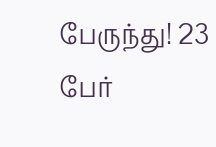பேருந்து! 23 பேர்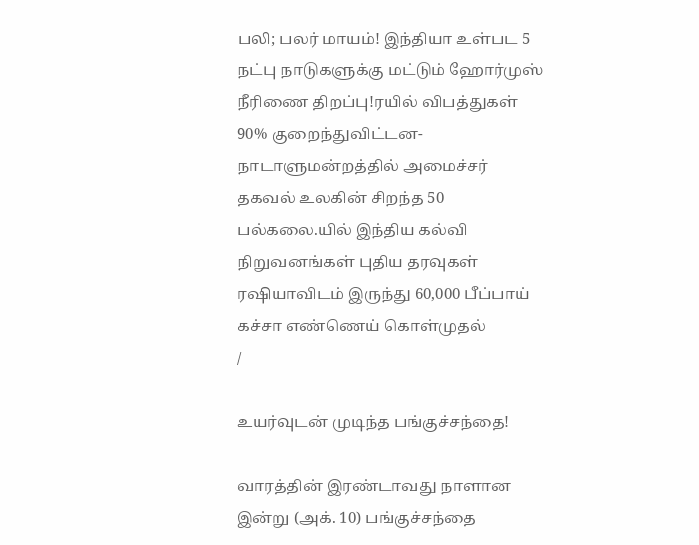பலி; பலர் மாயம்! இந்தியா உள்பட 5 நட்பு நாடுகளுக்கு மட்டும் ஹோர்முஸ் நீரிணை திறப்பு!ரயில் விபத்துகள் 90% குறைந்துவிட்டன- நாடாளுமன்றத்தில் அமைச்சர் தகவல் உலகின் சிறந்த 50 பல்கலை.யில் இந்திய கல்வி நிறுவனங்கள் புதிய தரவுகள் ரஷியாவிடம் இருந்து 60,000 பீப்பாய் கச்சா எண்ணெய் கொள்முதல்
/

உயர்வுடன் முடிந்த பங்குச்சந்தை!

வாரத்தின் இரண்டாவது நாளான இன்று (அக். 10) பங்குச்சந்தை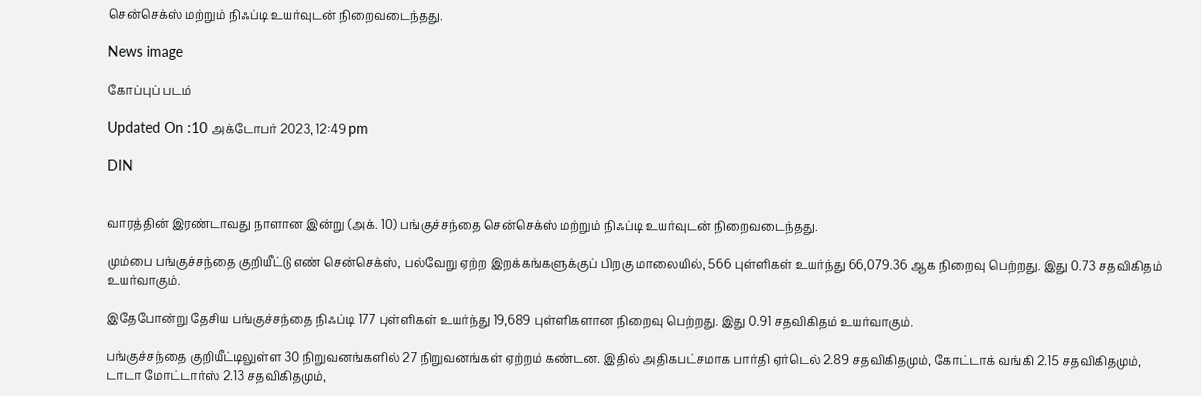சென்செக்ஸ் மற்றும் நிஃப்டி உயர்வுடன் நிறைவடைந்தது.

News image

கோப்புப் படம்

Updated On :10 அக்டோபர் 2023, 12:49 pm

DIN


வாரத்தின் இரண்டாவது நாளான இன்று (அக். 10) பங்குச்சந்தை சென்செக்ஸ் மற்றும் நிஃப்டி உயர்வுடன் நிறைவடைந்தது.

மும்பை பங்குச்சந்தை குறியீட்டு எண் சென்செக்ஸ், பல்வேறு ஏற்ற இறக்கங்களுக்குப் பிறகு மாலையில், 566 புள்ளிகள் உயர்ந்து 66,079.36 ஆக நிறைவு பெற்றது. இது 0.73 சதவிகிதம் உயர்வாகும்.

இதேபோன்று தேசிய பங்குச்சந்தை நிஃப்டி 177 புள்ளிகள் உயர்ந்து 19,689 புள்ளிகளான நிறைவு பெற்றது. இது 0.91 சதவிகிதம் உயர்வாகும்.

பங்குச்சந்தை குறியீட்டிலுள்ள 30 நிறுவனங்களில் 27 நிறுவனங்கள் ஏற்றம் கண்டன. இதில் அதிகபட்சமாக பார்தி ஏர்டெல் 2.89 சதவிகிதமும், கோட்டாக் வங்கி 2.15 சதவிகிதமும், டாடா மோட்டார்ஸ் 2.13 சதவிகிதமும்,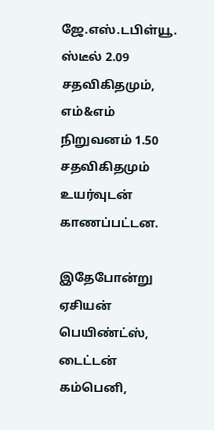ஜே.எஸ்.டபிள்யூ. ஸ்டீல் 2.09 சதவிகிதமும், எம்&எம் நிறுவனம் 1.50 சதவிகிதமும் உயர்வுடன் காணப்பட்டன.

இதேபோன்று ஏசியன் பெயிண்ட்ஸ், டைட்டன் கம்பெனி,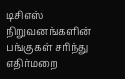டிசிஎஸ் நிறுவனங்களின் பங்குகள் சரிந்து எதிர்மறை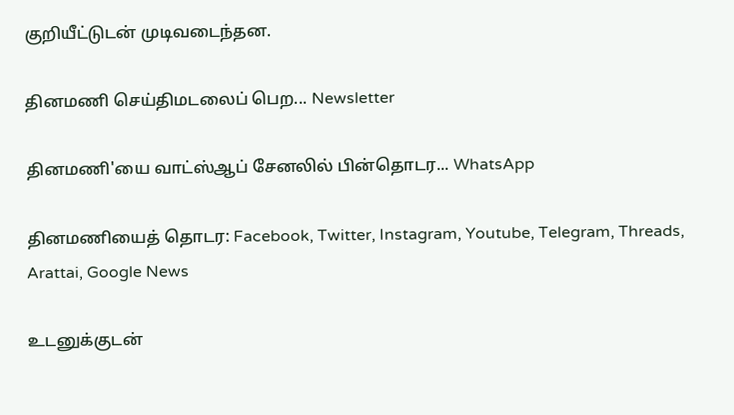குறியீட்டுடன் முடிவடைந்தன.

தினமணி செய்திமடலைப் பெற... Newsletter

தினமணி'யை வாட்ஸ்ஆப் சேனலில் பின்தொடர... WhatsApp

தினமணியைத் தொடர: Facebook, Twitter, Instagram, Youtube, Telegram, Threads, Arattai, Google News

உடனுக்குடன்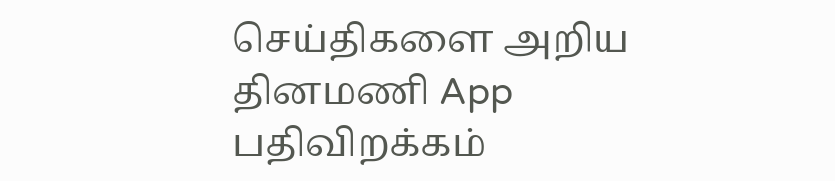செய்திகளை அறிய தினமணி App பதிவிறக்கம்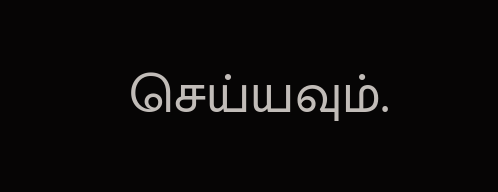செய்யவும்.